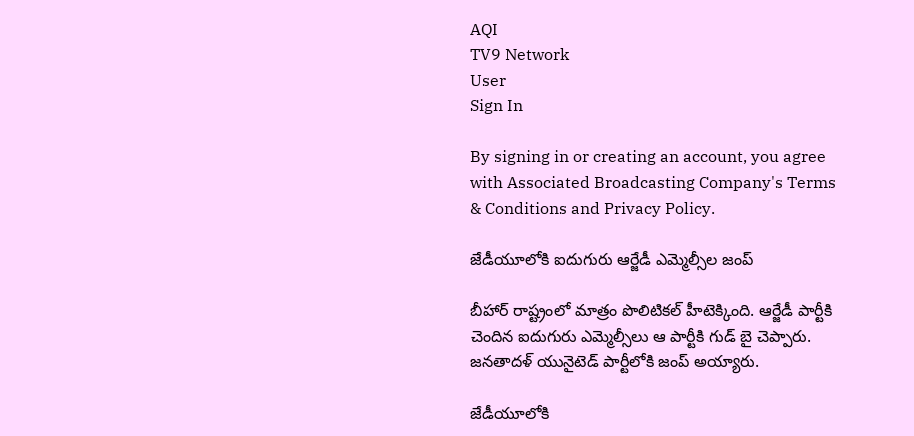AQI
TV9 Network
User
Sign In

By signing in or creating an account, you agree with Associated Broadcasting Company's Terms & Conditions and Privacy Policy.

జేడీయూలోకి ఐదుగురు ఆర్జేడీ ఎమ్మెల్సీల జంప్

బీహార్ రాష్ట్రంలో మాత్రం పొలిటికల్ హీటెక్కింది. ఆర్జేడీ పార్టీకి చెందిన ఐదుగురు ఎమ్మెల్సీలు ఆ పార్టీకి గుడ్ బై చెప్పారు. జనతాదళ్‌ యునైటెడ్ పార్టీలోకి జంప్ అయ్యారు.

జేడీయూలోకి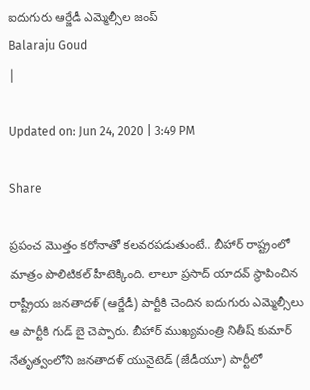ఐదుగురు ఆర్జేడీ ఎమ్మెల్సీల జంప్
Balaraju Goud
|

Updated on: Jun 24, 2020 | 3:49 PM

Share

ప్రపంచ మొత్తం కరోనాతో కలవరపడుతుంటే.. బీహార్ రాష్ట్రంలో మాత్రం పొలిటికల్ హీటెక్కింది. లాలూ ప్రసాద్ యాదవ్ స్థాపించిన రాష్ట్రీయ జనతాదళ్‌ (ఆర్జేడీ) పార్టీకి చెందిన ఐదుగురు ఎమ్మెల్సీలు ఆ పార్టీకి గుడ్ బై చెప్పారు. బీహార్ ముఖ్యమంత్రి నితీష్ కుమార్‌ నేతృత్వంలోని జనతాదళ్‌ యునైటెడ్ (జేడీయూ) పార్టీలో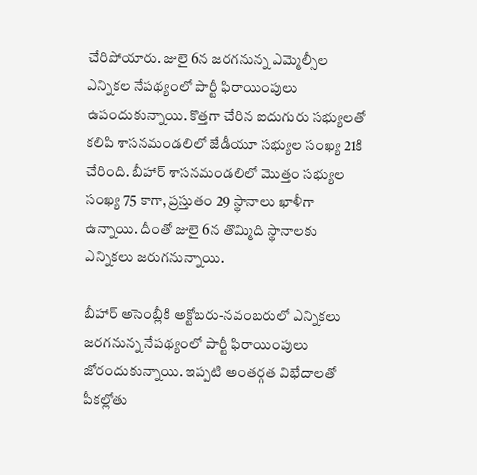చేరిపోయారు. జులై 6న జరగనున్న ఎమ్మెల్సీల ఎన్నికల నేపథ్యంలో పార్టీ ఫిరాయింపులు ఉపందుకున్నాయి. కొత్తగా చేరిన ఐదుగురు సభ్యులతో కలిపి శాసనమండలిలో జేడీయూ సభ్యుల సంఖ్య 21కి చేరింది. బీహార్‌ శాసనమండలిలో మొత్తం సభ్యుల సంఖ్య 75 కాగా, ప్రస్తుతం 29 స్థానాలు ఖాళీగా ఉన్నాయి. దీంతో జులై 6న తొమ్మిది స్థానాలకు ఎన్నికలు జరుగనున్నాయి.

బీహార్ అసెంబ్లీకి అక్టోబరు-నవంబరులో ఎన్నికలు జరగనున్న నేపథ్యంలో పార్టీ ఫిరాయింపులు జోరందుకున్నాయి. ఇప్పటి అంతర్గత విభేదాలతో పీకల్లోతు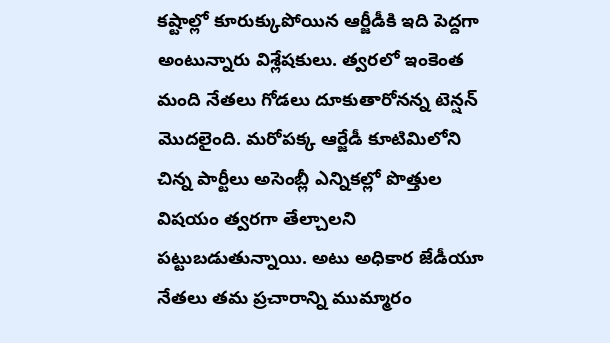కష్టాల్లో కూరుక్కుపోయిన ఆర్జీడీకి ఇది పెద్దగా అంటున్నారు విశ్లేషకులు. త్వరలో ఇంకెంత మంది నేతలు గోడలు దూకుతారోనన్న టెన్షన్ మొదలైంది. మరోపక్క ఆర్జేడీ కూటిమిలోని చిన్న పార్టీలు అసెంబ్లీ ఎన్నికల్లో పొత్తుల విషయం త్వరగా తేల్చాలని పట్టుబడుతున్నాయి. అటు అధికార జేడీయూ నేతలు తమ ప్రచారాన్ని ముమ్మారం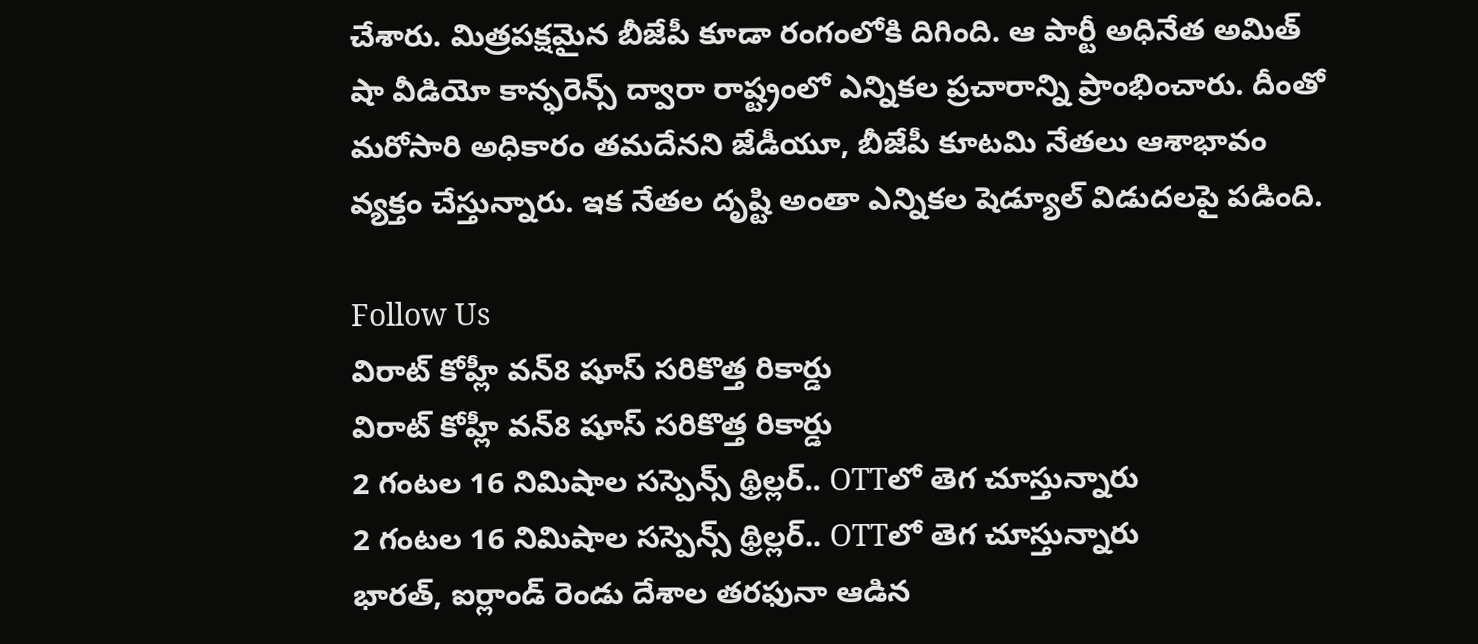చేశారు. మిత్రపక్షమైన బీజేపీ కూడా రంగంలోకి దిగింది. ఆ పార్టీ అధినేత అమిత్‌ షా వీడియో కాన్ఫరెన్స్‌ ద్వారా రాష్ట్రంలో ఎన్నికల ప్రచారాన్ని ప్రాంభించారు. దీంతో మరోసారి అధికారం తమదేనని జేడీయూ, బీజేపీ కూటమి నేతలు ఆశాభావం వ్యక్తం చేస్తున్నారు. ఇక నేతల దృష్టి అంతా ఎన్నికల షెడ్యూల్ విడుదలపై పడింది.

Follow Us
విరాట్ కోహ్లీ వన్8 షూస్ సరికొత్త రికార్డు
విరాట్ కోహ్లీ వన్8 షూస్ సరికొత్త రికార్డు
2 గంటల 16 నిమిషాల సస్పెన్స్ థ్రిల్లర్.. OTTలో తెగ చూస్తున్నారు
2 గంటల 16 నిమిషాల సస్పెన్స్ థ్రిల్లర్.. OTTలో తెగ చూస్తున్నారు
భారత్, ఐర్లాండ్ రెండు దేశాల తరఫునా ఆడిన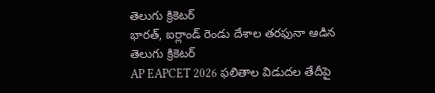తెలుగు క్రికెటర్
భారత్, ఐర్లాండ్ రెండు దేశాల తరఫునా ఆడిన తెలుగు క్రికెటర్
AP EAPCET 2026 ఫలితాల విడుదల తేదీపై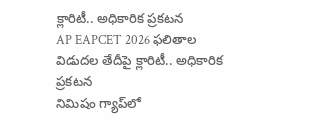క్లారిటీ.. అధికారిక ప్రకటన
AP EAPCET 2026 ఫలితాల విడుదల తేదీపై క్లారిటీ.. అధికారిక ప్రకటన
నిమిషం గ్యాప్‌లో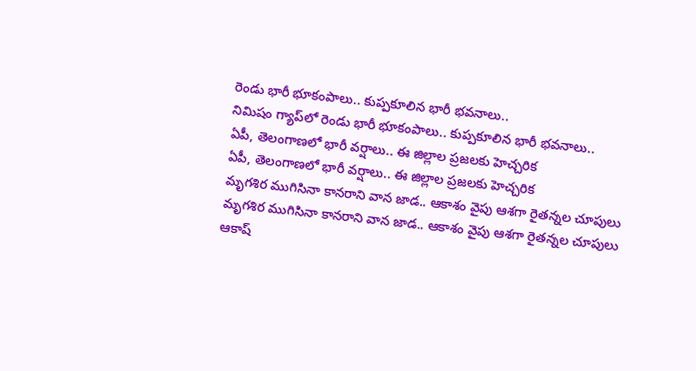రెండు భారీ భూకంపాలు.. కుప్పకూలిన భారీ భవనాలు..
నిమిషం గ్యాప్‌లో రెండు భారీ భూకంపాలు.. కుప్పకూలిన భారీ భవనాలు..
ఏపీ, తెలంగాణలో భారీ వర్షాలు.. ఈ జిల్లాల ప్రజలకు హెచ్చరిక
ఏపీ, తెలంగాణలో భారీ వర్షాలు.. ఈ జిల్లాల ప్రజలకు హెచ్చరిక
మృగశిర ముగిసినా కానరాని వాన జాడ.. ఆకాశం వైపు ఆశగా రైతన్నల చూపులు
మృగశిర ముగిసినా కానరాని వాన జాడ.. ఆకాశం వైపు ఆశగా రైతన్నల చూపులు
ఆకాష్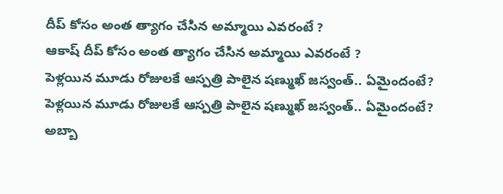దీప్ కోసం అంత త్యాగం చేసిన అమ్మాయి ఎవరంటే ?
ఆకాష్ దీప్ కోసం అంత త్యాగం చేసిన అమ్మాయి ఎవరంటే ?
పెళ్లయిన మూడు రోజులకే ఆస్పత్రి పాలైన షణ్ముఖ్ జస్వంత్.. ఏమైందంటే?
పెళ్లయిన మూడు రోజులకే ఆస్పత్రి పాలైన షణ్ముఖ్ జస్వంత్.. ఏమైందంటే?
అబ్బా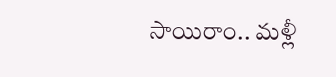సాయిరాం.. మళ్లీ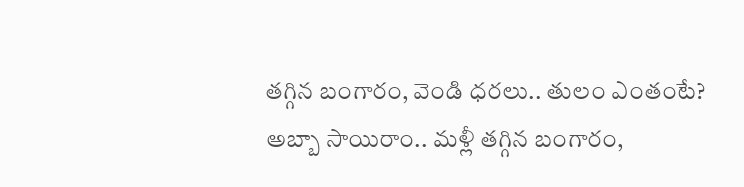తగ్గిన బంగారం, వెండి ధరలు.. తులం ఎంతంటే?
అబ్బా సాయిరాం.. మళ్లీ తగ్గిన బంగారం,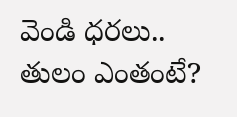వెండి ధరలు.. తులం ఎంతంటే?